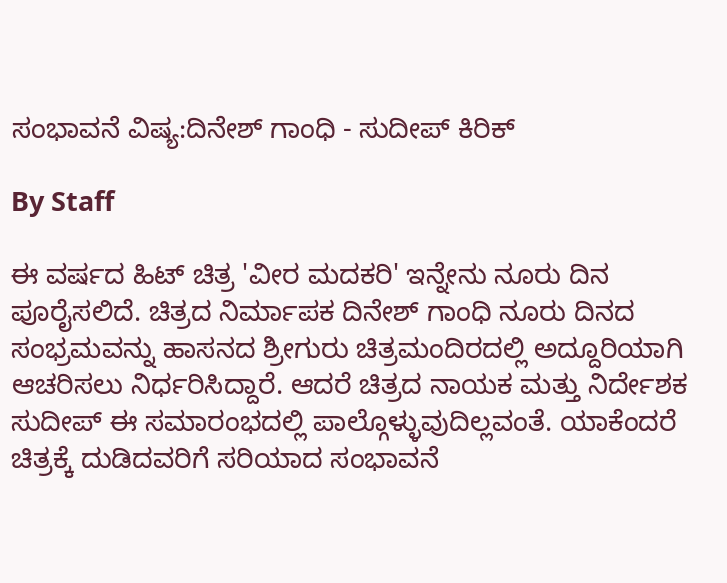ಸಂಭಾವನೆ ವಿಷ್ಯ:ದಿನೇಶ್ ಗಾಂಧಿ - ಸುದೀಪ್ ಕಿರಿಕ್

By Staff

ಈ ವರ್ಷದ ಹಿಟ್ ಚಿತ್ರ 'ವೀರ ಮದಕರಿ' ಇನ್ನೇನು ನೂರು ದಿನ ಪೂರೈಸಲಿದೆ. ಚಿತ್ರದ ನಿರ್ಮಾಪಕ ದಿನೇಶ್ ಗಾಂಧಿ ನೂರು ದಿನದ ಸಂಭ್ರಮವನ್ನು ಹಾಸನದ ಶ್ರೀಗುರು ಚಿತ್ರಮಂದಿರದಲ್ಲಿ ಅದ್ದೂರಿಯಾಗಿ ಆಚರಿಸಲು ನಿರ್ಧರಿಸಿದ್ದಾರೆ. ಆದರೆ ಚಿತ್ರದ ನಾಯಕ ಮತ್ತು ನಿರ್ದೇಶಕ ಸುದೀಪ್ ಈ ಸಮಾರಂಭದಲ್ಲಿ ಪಾಲ್ಗೊಳ್ಳುವುದಿಲ್ಲವಂತೆ. ಯಾಕೆಂದರೆ ಚಿತ್ರಕ್ಕೆ ದುಡಿದವರಿಗೆ ಸರಿಯಾದ ಸಂಭಾವನೆ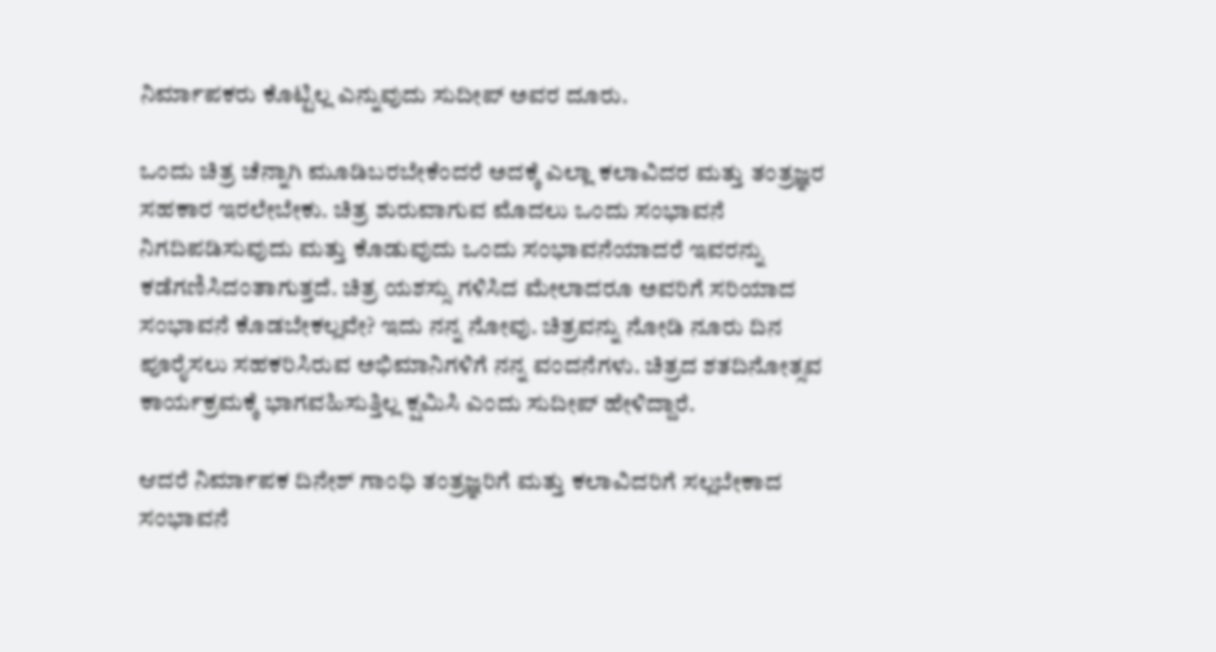ನಿರ್ಮಾಪಕರು ಕೊಟ್ಟಿಲ್ಲ ಎನ್ನುವುದು ಸುದೀಪ್ ಅವರ ದೂರು.

ಒಂದು ಚಿತ್ರ ಚೆನ್ನಾಗಿ ಮೂಡಿಬರಬೇಕೆಂದರೆ ಅದಕ್ಕೆ ಎಲ್ಲಾ ಕಲಾವಿದರ ಮತ್ತು ತಂತ್ರಜ್ಞರ ಸಹಕಾರ ಇರಲೇಬೇಕು. ಚಿತ್ರ ಶುರುವಾಗುವ ಮೊದಲು ಒಂದು ಸಂಭಾವನೆ ನಿಗದಿಪಡಿಸುವುದು ಮತ್ತು ಕೊಡುವುದು ಒಂದು ಸಂಭಾವನೆಯಾದರೆ ಇವರನ್ನು ಕಡೆಗಣಿಸಿದಂತಾಗುತ್ತದೆ. ಚಿತ್ರ ಯಶಸ್ಸು ಗಳಿಸಿದ ಮೇಲಾದರೂ ಅವರಿಗೆ ಸರಿಯಾದ ಸಂಭಾವನೆ ಕೊಡಬೇಕಲ್ಲವೇ? ಇದು ನನ್ನ ನೋವು. ಚಿತ್ರವನ್ನು ನೋಡಿ ನೂರು ದಿನ ಪೂರೈಸಲು ಸಹಕರಿಸಿರುವ ಅಭಿಮಾನಿಗಳಿಗೆ ನನ್ನ ವಂದನೆಗಳು. ಚಿತ್ರದ ಶತದಿನೋತ್ಸವ ಕಾರ್ಯಕ್ರಮಕ್ಕೆ ಭಾಗವಹಿಸುತ್ತಿಲ್ಲ ಕ್ಷಮಿಸಿ ಎಂದು ಸುದೀಪ್ ಹೇಳಿದ್ದಾರೆ.

ಆದರೆ ನಿರ್ಮಾಪಕ ದಿನೇಶ್ ಗಾಂಧಿ ತಂತ್ರಜ್ಞರಿಗೆ ಮತ್ತು ಕಲಾವಿದರಿಗೆ ಸಲ್ಲಬೇಕಾದ ಸಂಭಾವನೆ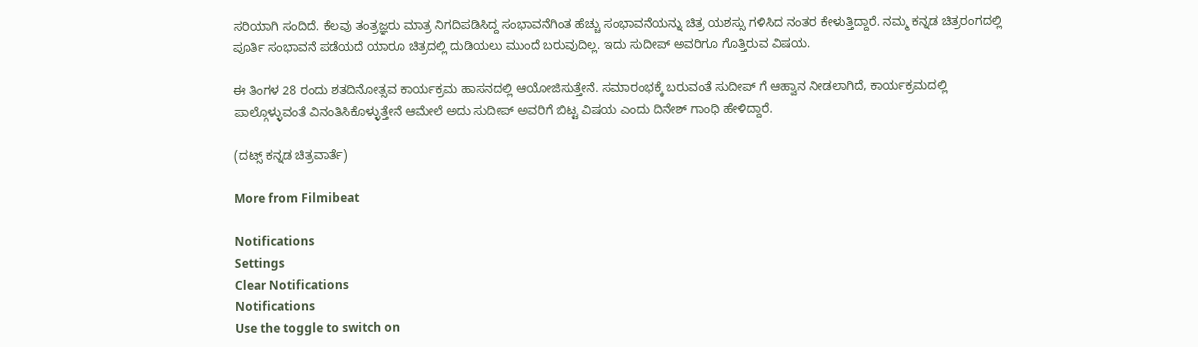ಸರಿಯಾಗಿ ಸಂದಿದೆ. ಕೆಲವು ತಂತ್ರಜ್ಞರು ಮಾತ್ರ ನಿಗದಿಪಡಿಸಿದ್ದ ಸಂಭಾವನೆಗಿಂತ ಹೆಚ್ಚು ಸಂಭಾವನೆಯನ್ನು ಚಿತ್ರ ಯಶಸ್ಸು ಗಳಿಸಿದ ನಂತರ ಕೇಳುತ್ತಿದ್ದಾರೆ. ನಮ್ಮ ಕನ್ನಡ ಚಿತ್ರರಂಗದಲ್ಲಿ ಪೂರ್ತಿ ಸಂಭಾವನೆ ಪಡೆಯದೆ ಯಾರೂ ಚಿತ್ರದಲ್ಲಿ ದುಡಿಯಲು ಮುಂದೆ ಬರುವುದಿಲ್ಲ. ಇದು ಸುದೀಪ್ ಅವರಿಗೂ ಗೊತ್ತಿರುವ ವಿಷಯ.

ಈ ತಿಂಗಳ 28 ರಂದು ಶತದಿನೋತ್ಸವ ಕಾರ್ಯಕ್ರಮ ಹಾಸನದಲ್ಲಿ ಆಯೋಜಿಸುತ್ತೇನೆ. ಸಮಾರಂಭಕ್ಕೆ ಬರುವಂತೆ ಸುದೀಪ್ ಗೆ ಆಹ್ವಾನ ನೀಡಲಾಗಿದೆ, ಕಾರ್ಯಕ್ರಮದಲ್ಲಿ ಪಾಲ್ಗೊಳ್ಳುವಂತೆ ವಿನಂತಿಸಿಕೊಳ್ಳುತ್ತೇನೆ ಆಮೇಲೆ ಅದು ಸುದೀಪ್ ಅವರಿಗೆ ಬಿಟ್ಟ ವಿಷಯ ಎಂದು ದಿನೇಶ್ ಗಾಂಧಿ ಹೇಳಿದ್ದಾರೆ.

(ದಟ್ಸ್ ಕನ್ನಡ ಚಿತ್ರವಾರ್ತೆ)

More from Filmibeat

Notifications
Settings
Clear Notifications
Notifications
Use the toggle to switch on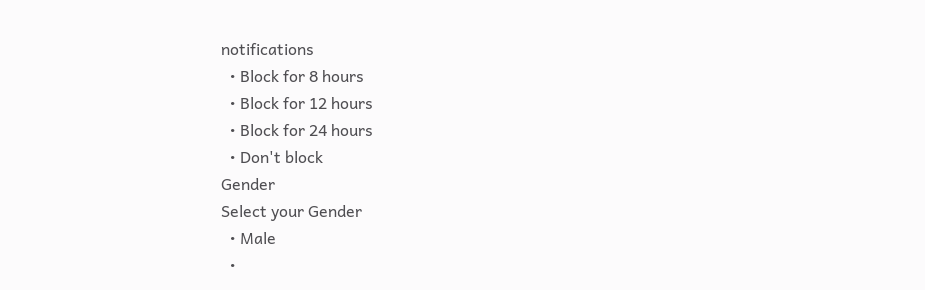notifications
  • Block for 8 hours
  • Block for 12 hours
  • Block for 24 hours
  • Don't block
Gender
Select your Gender
  • Male
  •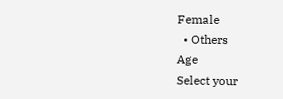Female
  • Others
Age
Select your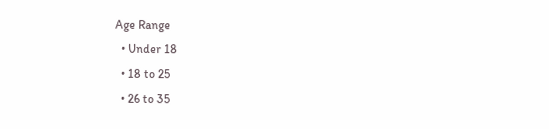Age Range
  • Under 18
  • 18 to 25
  • 26 to 35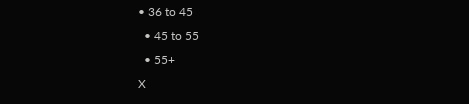• 36 to 45
  • 45 to 55
  • 55+
X